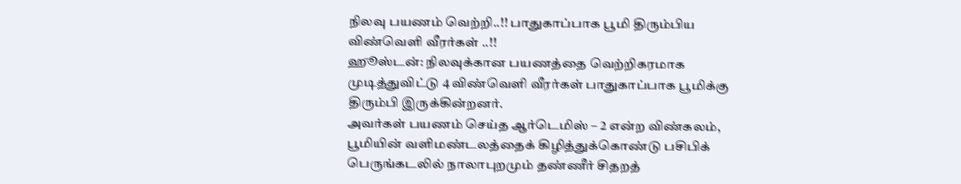நிலவு பயணம் வெற்றி..!! பாதுகாப்பாக பூமி திரும்பிய விண்வெளி வீரர்கள் ..!!
ஹூஸ்டன்: நிலவுக்கான பயணத்தை வெற்றிகரமாக முடித்துவிட்டு 4 விண்வெளி வீரர்கள் பாதுகாப்பாக பூமிக்கு திரும்பி இருக்கின்றனர்.
அவர்கள் பயணம் செய்த ஆர்டெமிஸ் – 2 என்ற விண்கலம், பூமியின் வளிமண்டலத்தைக் கிழித்துக்கொண்டு பசிபிக் பெருங்கடலில் நாலாபுறமும் தண்ணீர் சிதறத்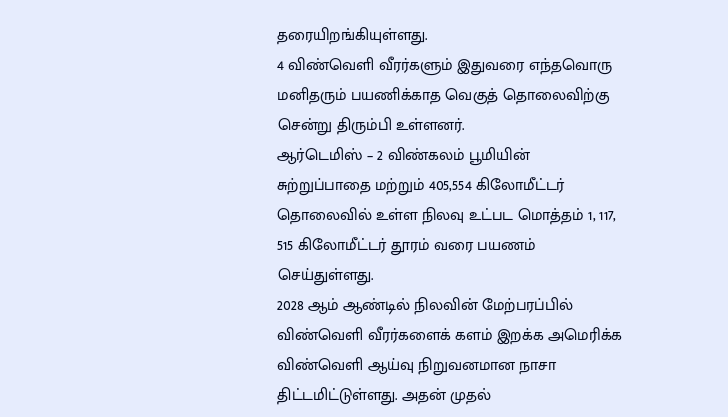தரையிறங்கியுள்ளது.
4 விண்வெளி வீரர்களும் இதுவரை எந்தவொரு மனிதரும் பயணிக்காத வெகுத் தொலைவிற்கு சென்று திரும்பி உள்ளனர்.
ஆர்டெமிஸ் – 2 விண்கலம் பூமியின் சுற்றுப்பாதை மற்றும் 405,554 கிலோமீட்டர் தொலைவில் உள்ள நிலவு உட்பட மொத்தம் 1, 117, 515 கிலோமீட்டர் தூரம் வரை பயணம் செய்துள்ளது.
2028 ஆம் ஆண்டில் நிலவின் மேற்பரப்பில் விண்வெளி வீரர்களைக் களம் இறக்க அமெரிக்க விண்வெளி ஆய்வு நிறுவனமான நாசா திட்டமிட்டுள்ளது. அதன் முதல்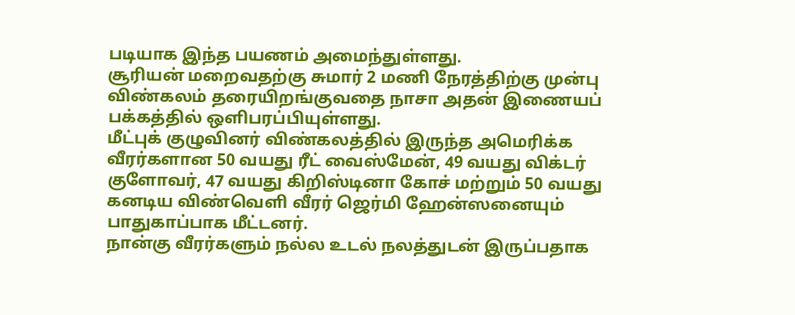படியாக இந்த பயணம் அமைந்துள்ளது.
சூரியன் மறைவதற்கு சுமார் 2 மணி நேரத்திற்கு முன்பு விண்கலம் தரையிறங்குவதை நாசா அதன் இணையப் பக்கத்தில் ஒளிபரப்பியுள்ளது.
மீட்புக் குழுவினர் விண்கலத்தில் இருந்த அமெரிக்க வீரர்களான 50 வயது ரீட் வைஸ்மேன், 49 வயது விக்டர் குளோவர், 47 வயது கிறிஸ்டினா கோச் மற்றும் 50 வயது கனடிய விண்வெளி வீரர் ஜெர்மி ஹேன்ஸனையும் பாதுகாப்பாக மீட்டனர்.
நான்கு வீரர்களும் நல்ல உடல் நலத்துடன் இருப்பதாக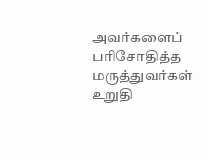அவர்களைப் பரிசோதித்த மருத்துவர்கள் உறுதி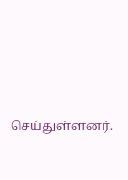செய்துள்ளனர்.